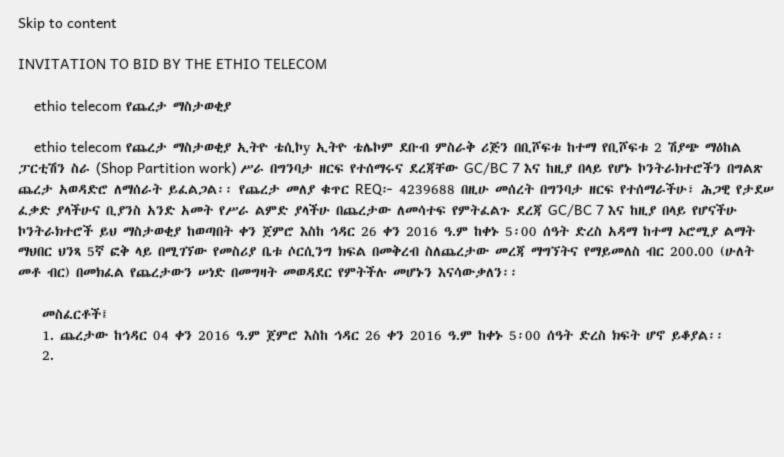Skip to content

INVITATION TO BID BY THE ETHIO TELECOM

    ethio telecom የጨረታ ማስታወቂያ

    ethio telecom የጨረታ ማስታወቂያ ኢትዮ ቴሲኮy ኢትዮ ቴሌኮም ደቡብ ምስራቅ ሪጅን በቢሾፍቱ ከተማ የቢሾፍቱ 2 ሽያጭ ማዕከል ፓርቲሽን ስራ (Shop Partition work) ሥራ በግንባታ ዘርፍ የተሰማሩና ደረጃቸው GC/BC 7 እና ከዚያ በላይ የሆኑ ኮንትራክተሮችን በግልጽ ጨረታ አወዳድሮ ለማሰራት ይፈልጋል፡፡ የጨረታ መለያ ቁጥር REQ፦ 4239688 በዚሁ መሰረት በግንባታ ዘርፍ የተሰማራችሁ፣ ሕጋዊ የታደሠ ፈቃድ ያላችሁና ቢያንስ አንድ አመት የሥራ ልምድ ያላችሁ በጨረታው ለመሳተፍ የምትፈልጉ ደረጃ GC/BC 7 እና ከዚያ በላይ የሆናችሁ ኮንትራክተሮች ይህ ማስታወቂያ ከወጣበት ቀን ጀምሮ እስከ ኅዳር 26 ቀን 2016 ዓ.ም ከቀኑ 5፡00 ሰዓት ድረስ አዳማ ከተማ ኦሮሚያ ልማት ማህበር ህንጻ 5ኛ ፎቅ ላይ በሚገኘው የመስሪያ ቤቱ ሶርሲንግ ክፍል በመቅረብ ስለጨረታው መረጃ ማግኘትና የማይመለስ ብር 200.00 (ሁለት መቶ ብር) በመክፈል የጨረታውን ሠነድ በመግዛት መወዳደር የምትችሉ መሆኑን እናሳውቃለን፡፡

    መስፈርቶች፤
    1. ጨረታው ከኅዳር 04 ቀን 2016 ዓ.ም ጀምሮ እስከ ኅዳር 26 ቀን 2016 ዓ.ም ከቀኑ 5፡00 ሰዓት ድረስ ክፍት ሆኖ ይቆያል፡፡
    2.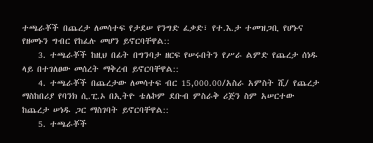ተጫራቾች በጨረታ ለመሳተፍ የታደሠ የንግድ ፈቃድ፣ የተ.እ.ታ ተመዝጋቢ የሆኑና የዘመኑን ግብር የከፈሉ መሆን ይኖርባቸዋል::
    3. ተጫራቾች ከዚህ በፊት በግንባታ ዘርፍ የሠሩበትን የሥራ ልምድ የጨረታ ሰነዱ ላይ በተገለፀው መሰረት ማቅረብ ይኖርባቸዋል::
    4. ተጫራቾች በጨረታው ለመሳተፍ ብር 15,000.00/አስራ አምስት ሺ/ የጨረታ ማስከበሪያ የባንክ ሲ.ፒ.ኦ በኢትዮ ቴሌኮም ደቡብ ምስራቅ ሪጅን ስም አሠርተው ከጨረታ ሠነዱ ጋር ማስገባት ይኖርባቸዋል::
    5. ተጫራቾች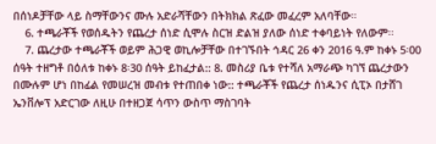በሰነዶቻቸው ላይ ስማቸውንና ሙሉ አድራሻቸውን በትክክል ጽፈው መፈረም አለባቸው።
    6. ተጫራቾች የወሰዱትን የጨረታ ሰነድ ሲሞሉ ስርዝ ድልዝ ያለው ሰነድ ተቀባይነት የለውም፡፡
    7. ጨረታው ተጫራቾች ወይም ሕጋዊ ወኪሎቻቸው በተገኙበት ኅዳር 26 ቀን 2016 ዓ.ም ከቀኑ 5፡00 ሰዓት ተዘግቶ በዕለቱ ከቀኑ 8፡30 ሰዓት ይከፈታል:: 8. መስሪያ ቤቱ የተሻለ አማራጭ ካገኘ ጨረታውን በሙሉም ሆነ በከፊል የመሠረዝ መብቱ የተጠበቀ ነው:: ተጫራቾች የጨረታ ሰነዱንና ሲፒኦ በታሸገ ኤንቨሎፕ አድርገው ለዚሁ በተዘጋጀ ሳጥን ውስጥ ማስገባት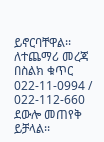ይኖርባቸዋል፡፡ ለተጨማሪ መረጃ በስልክ ቁጥር 022-11-0994 / 022-112-660 ደውሎ መጠየቅ ይቻላል፡፡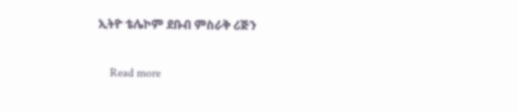ኢትዮ ቴሌኮም ደቡብ ምስራቅ ሪጅን

    Read more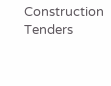Construction Tenders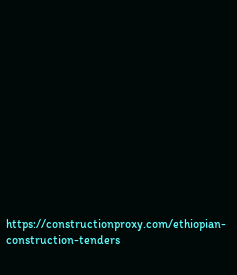https://constructionproxy.com/ethiopian-construction-tenders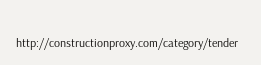http://constructionproxy.com/category/tender